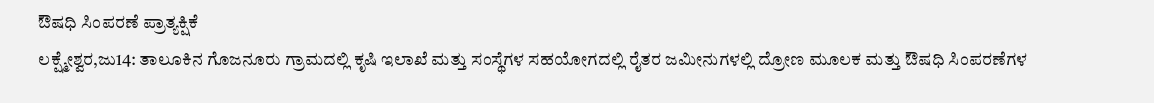ಔಷಧಿ ಸಿಂಪರಣೆ ಪ್ರಾತ್ಯಕ್ಷಿಕೆ
ಲಕ್ಷ್ಮೇಶ್ವರ,ಜು14: ತಾಲೂಕಿನ ಗೊಜನೂರು ಗ್ರಾಮದಲ್ಲಿ ಕೃಷಿ ಇಲಾಖೆ ಮತ್ತು ಸಂಸ್ಥೆಗಳ ಸಹಯೋಗದಲ್ಲಿ ರೈತರ ಜಮೀನುಗಳಲ್ಲಿ ದ್ರೋಣ ಮೂಲಕ ಮತ್ತು ಔಷಧಿ ಸಿಂಪರಣೆಗಳ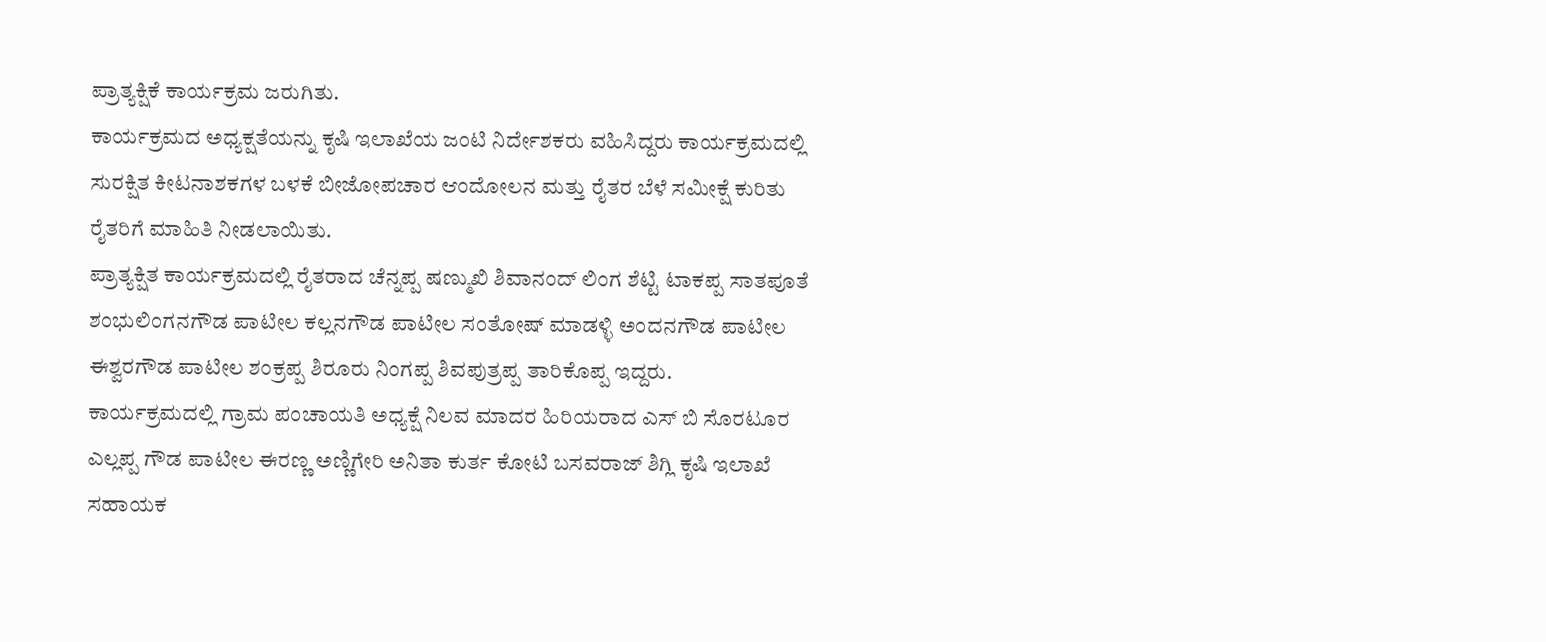ಪ್ರಾತ್ಯಕ್ಷಿಕೆ ಕಾರ್ಯಕ್ರಮ ಜರುಗಿತು.
ಕಾರ್ಯಕ್ರಮದ ಅಧ್ಯಕ್ಷತೆಯನ್ನು ಕೃಷಿ ಇಲಾಖೆಯ ಜಂಟಿ ನಿರ್ದೇಶಕರು ವಹಿಸಿದ್ದರು ಕಾರ್ಯಕ್ರಮದಲ್ಲಿ ಸುರಕ್ಷಿತ ಕೀಟನಾಶಕಗಳ ಬಳಕೆ ಬೀಜೋಪಚಾರ ಆಂದೋಲನ ಮತ್ತು ರೈತರ ಬೆಳೆ ಸಮೀಕ್ಷೆ ಕುರಿತು ರೈತರಿಗೆ ಮಾಹಿತಿ ನೀಡಲಾಯಿತು.
ಪ್ರಾತ್ಯಕ್ಷಿತ ಕಾರ್ಯಕ್ರಮದಲ್ಲಿ ರೈತರಾದ ಚೆನ್ನಪ್ಪ ಷಣ್ಮುಖಿ ಶಿವಾನಂದ್ ಲಿಂಗ ಶೆಟ್ಟಿ ಟಾಕಪ್ಪ ಸಾತಪೂತೆ ಶಂಭುಲಿಂಗನಗೌಡ ಪಾಟೀಲ ಕಲ್ಲನಗೌಡ ಪಾಟೀಲ ಸಂತೋಷ್ ಮಾಡಳ್ಳಿ ಅಂದನಗೌಡ ಪಾಟೀಲ ಈಶ್ವರಗೌಡ ಪಾಟೀಲ ಶಂಕ್ರಪ್ಪ ಶಿರೂರು ನಿಂಗಪ್ಪ ಶಿವಪುತ್ರಪ್ಪ ತಾರಿಕೊಪ್ಪ ಇದ್ದರು.
ಕಾರ್ಯಕ್ರಮದಲ್ಲಿ ಗ್ರಾಮ ಪಂಚಾಯತಿ ಅಧ್ಯಕ್ಷೆ ನಿಲವ ಮಾದರ ಹಿರಿಯರಾದ ಎಸ್ ಬಿ ಸೊರಟೂರ ಎಲ್ಲಪ್ಪ ಗೌಡ ಪಾಟೀಲ ಈರಣ್ಣ ಅಣ್ಣಿಗೇರಿ ಅನಿತಾ ಕುರ್ತ ಕೋಟಿ ಬಸವರಾಜ್ ಶಿಗ್ಲಿ ಕೃಷಿ ಇಲಾಖೆ ಸಹಾಯಕ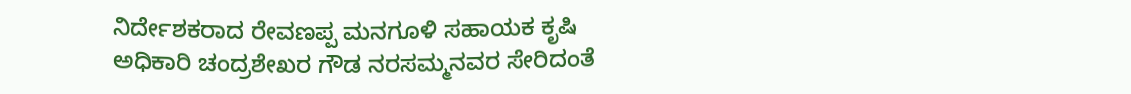ನಿರ್ದೇಶಕರಾದ ರೇವಣಪ್ಪ ಮನಗೂಳಿ ಸಹಾಯಕ ಕೃಷಿ ಅಧಿಕಾರಿ ಚಂದ್ರಶೇಖರ ಗೌಡ ನರಸಮ್ಮನವರ ಸೇರಿದಂತೆ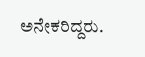ಅನೇಕರಿದ್ದರು.